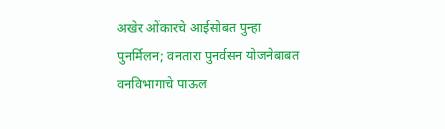अखेर ओंकारचे आईसोबत पुन्हा पुनर्मिलन; वनतारा पुनर्वसन योजनेबाबत वनविभागाचे पाऊल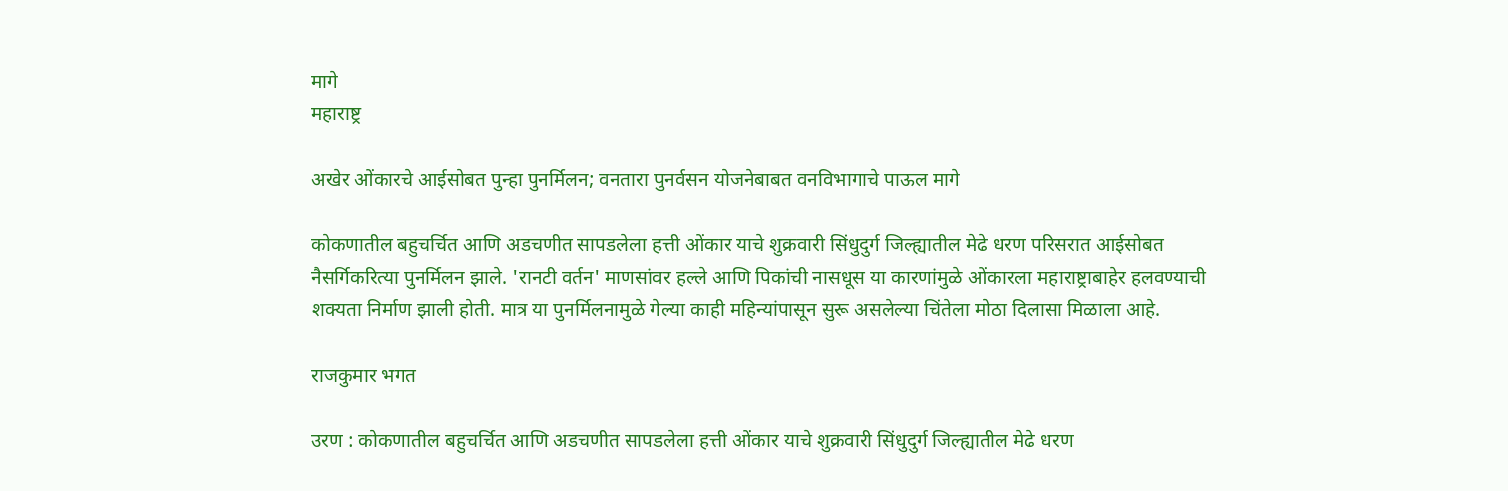मागे
महाराष्ट्र

अखेर ओंकारचे आईसोबत पुन्हा पुनर्मिलन; वनतारा पुनर्वसन योजनेबाबत वनविभागाचे पाऊल मागे

कोकणातील बहुचर्चित आणि अडचणीत सापडलेला हत्ती ओंकार याचे शुक्रवारी सिंधुदुर्ग जिल्ह्यातील मेढे धरण परिसरात आईसोबत नैसर्गिकरित्या पुनर्मिलन झाले. 'रानटी वर्तन' माणसांवर हल्ले आणि पिकांची नासधूस या कारणांमुळे ओंकारला महाराष्ट्राबाहेर हलवण्याची शक्यता निर्माण झाली होती. मात्र या पुनर्मिलनामुळे गेल्या काही महिन्यांपासून सुरू असलेल्या चिंतेला मोठा दिलासा मिळाला आहे.

राजकुमार भगत

उरण : कोकणातील बहुचर्चित आणि अडचणीत सापडलेला हत्ती ओंकार याचे शुक्रवारी सिंधुदुर्ग जिल्ह्यातील मेढे धरण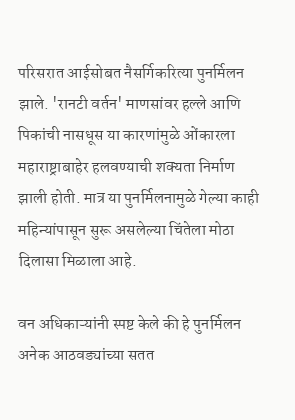परिसरात आईसोबत नैसर्गिकरित्या पुनर्मिलन झाले. 'रानटी वर्तन' माणसांवर हल्ले आणि पिकांची नासधूस या कारणांमुळे ओंकारला महाराष्ट्राबाहेर हलवण्याची शक्यता निर्माण झाली होती. मात्र या पुनर्मिलनामुळे गेल्या काही महिन्यांपासून सुरू असलेल्या चिंतेला मोठा दिलासा मिळाला आहे.

वन अधिकाऱ्यांनी स्पष्ट केले की हे पुनर्मिलन अनेक आठवड्यांच्या सतत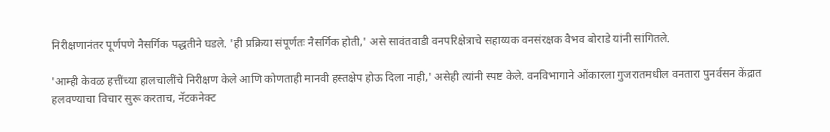निरीक्षणानंतर पूर्णपणे नैसर्गिक पद्धतीने घडले. 'ही प्रक्रिया संपूर्णतः नैसर्गिक होती,' असे सावंतवाडी वनपरिक्षेत्राचे सहाय्यक वनसंरक्षक वैभव बोराडे यांनी सांगितले.

'आम्ही केवळ हत्तींच्या हालचालींचे निरीक्षण केले आणि कोणताही मानवी हस्तक्षेप होऊ दिला नाही,' असेही त्यांनी स्पष्ट केले. वनविभागाने ओंकारला गुजरातमधील वनतारा पुनर्वसन केंद्रात हलवण्याचा विचार सुरू करताच, नॅटकनेक्ट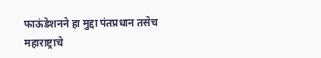फाऊंडेशनने हा मुद्दा पंतप्रधान तसेच महाराष्ट्राचे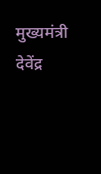मुख्यमंत्री देवेंद्र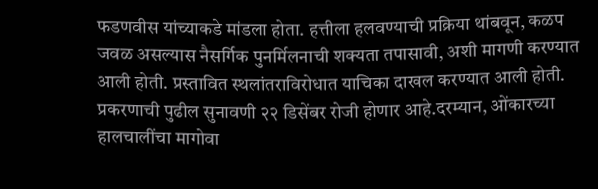फडणवीस यांच्याकडे मांडला होता. हत्तीला हलवण्याची प्रक्रिया थांबवून, कळप जवळ असल्यास नैसर्गिक पुनर्मिलनाची शक्यता तपासावी, अशी मागणी करण्यात आली होती. प्रस्तावित स्थलांतराविरोधात याचिका दाखल करण्यात आली होती. प्रकरणाची पुढील सुनावणी २२ डिसेंबर रोजी होणार आहे.दरम्यान, ओंकारच्या हालचालींचा मागोवा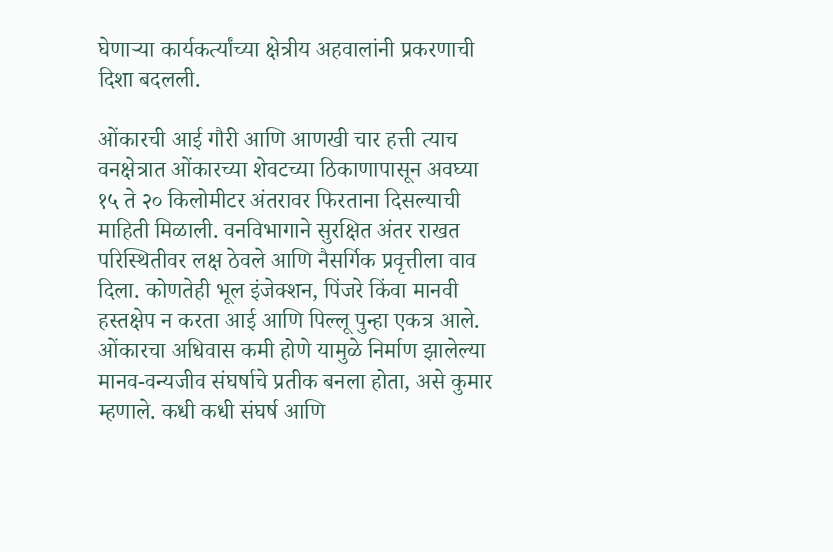घेणाऱ्या कार्यकर्त्यांच्या क्षेत्रीय अहवालांनी प्रकरणाची दिशा बदलली.

ओंकारची आई गौरी आणि आणखी चार हत्ती त्याच वनक्षेत्रात ओंकारच्या शेवटच्या ठिकाणापासून अवघ्या १५ ते २० किलोमीटर अंतरावर फिरताना दिसल्याची माहिती मिळाली. वनविभागाने सुरक्षित अंतर राखत परिस्थितीवर लक्ष ठेवले आणि नैसर्गिक प्रवृत्तीला वाव दिला. कोणतेही भूल इंजेक्शन, पिंजरे किंवा मानवी हस्तक्षेप न करता आई आणि पिल्लू पुन्हा एकत्र आले. ओंकारचा अधिवास कमी होणे यामुळे निर्माण झालेल्या मानव-वन्यजीव संघर्षाचे प्रतीक बनला होता, असे कुमार म्हणाले. कधी कधी संघर्ष आणि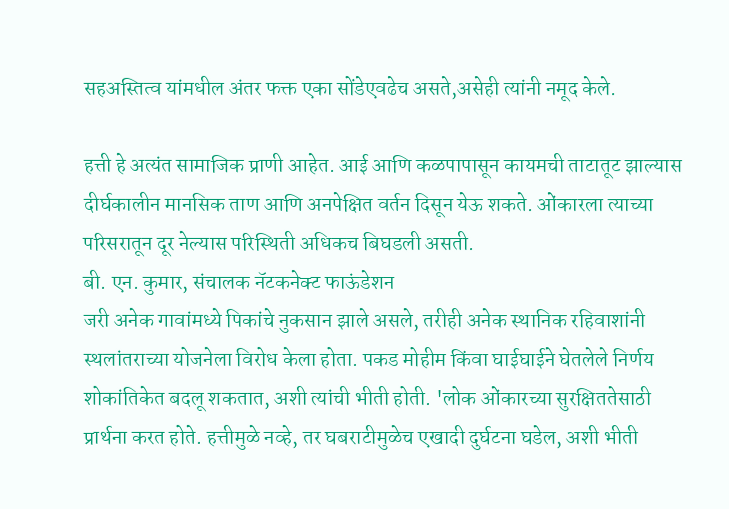सहअस्तित्व यांमधील अंतर फक्त एका सोंडेएवढेच असते,असेही त्यांनी नमूद केले.

हत्ती हे अत्यंत सामाजिक प्राणी आहेत. आई आणि कळपापासून कायमची ताटातूट झाल्यास दीर्घकालीन मानसिक ताण आणि अनपेक्षित वर्तन दिसून येऊ शकते. ओंकारला त्याच्या परिसरातून दूर नेल्यास परिस्थिती अधिकच बिघडली असती.
बी. एन. कुमार, संचालक नॅटकनेक्ट फाऊंडेशन
जरी अनेक गावांमध्ये पिकांचे नुकसान झाले असले, तरीही अनेक स्थानिक रहिवाशांनी स्थलांतराच्या योजनेला विरोध केला होता. पकड मोहीम किंवा घाईघाईने घेतलेले निर्णय शोकांतिकेत बदलू शकतात, अशी त्यांची भीती होती. 'लोक ओंकारच्या सुरक्षिततेसाठी प्रार्थना करत होते. हत्तीमुळे नव्हे, तर घबराटीमुळेच एखादी दुर्घटना घडेल, अशी भीती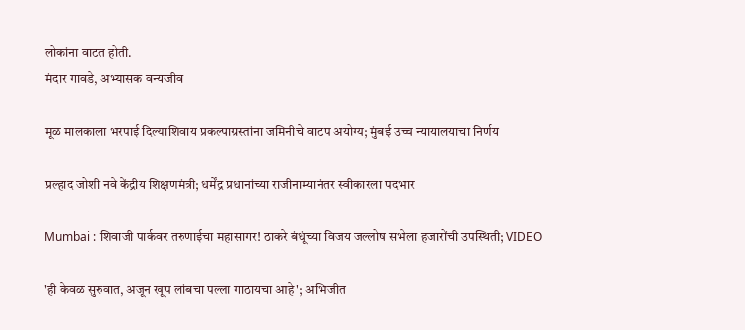लोकांना वाटत होती.
मंदार गावडे, अभ्यासक वन्यजीव

मूळ मालकाला भरपाई दिल्याशिवाय प्रकल्पाग्रस्तांना जमिनीचे वाटप अयोग्य; मुंबई उच्च न्यायालयाचा निर्णय

प्रल्हाद जोशी नवे केंद्रीय शिक्षणमंत्री; धर्मेंद्र प्रधानांच्या राजीनाम्यानंतर स्वीकारला पदभार

Mumbai : शिवाजी पार्कवर तरुणाईचा महासागर! ठाकरे बंधूंच्या विजय जल्लोष सभेला हजारोंची उपस्थिती; VIDEO

'ही केवळ सुरुवात, अजून खूप लांबचा पल्ला गाठायचा आहे'; अभिजीत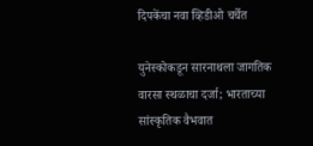दिपकेंचा नवा व्हिडीओ चर्चेत

युनेस्कोकडून सारनाथला जागतिक वारसा स्थळाचा दर्जा; भारताच्या सांस्कृतिक वैभवात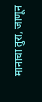मानाचा तुरा, जाणून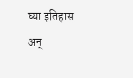घ्या इतिहास अन्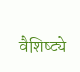वैशिष्ट्ये